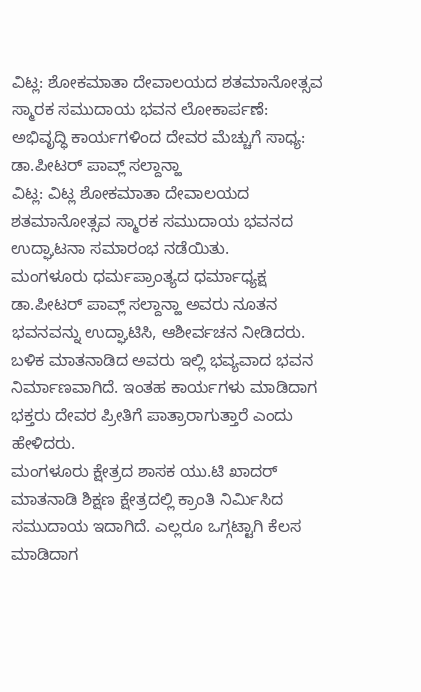ವಿಟ್ಲ: ಶೋಕಮಾತಾ ದೇವಾಲಯದ ಶತಮಾನೋತ್ಸವ ಸ್ಮಾರಕ ಸಮುದಾಯ ಭವನ ಲೋಕಾರ್ಪಣೆ: ಅಭಿವೃದ್ಧಿ ಕಾರ್ಯಗಳಿಂದ ದೇವರ ಮೆಚ್ಚುಗೆ ಸಾಧ್ಯ: ಡಾ.ಪೀಟರ್ ಪಾವ್ಲ್ ಸಲ್ದಾನ್ಹಾ
ವಿಟ್ಲ: ವಿಟ್ಲ ಶೋಕಮಾತಾ ದೇವಾಲಯದ ಶತಮಾನೋತ್ಸವ ಸ್ಮಾರಕ ಸಮುದಾಯ ಭವನದ ಉದ್ಘಾಟನಾ ಸಮಾರಂಭ ನಡೆಯಿತು.
ಮಂಗಳೂರು ಧರ್ಮಪ್ರಾಂತ್ಯದ ಧರ್ಮಾಧ್ಯಕ್ಷ ಡಾ.ಪೀಟರ್ ಪಾವ್ಲ್ ಸಲ್ದಾನ್ಹಾ ಅವರು ನೂತನ ಭವನವನ್ನು ಉದ್ಘಾಟಿಸಿ, ಆಶೀರ್ವಚನ ನೀಡಿದರು. ಬಳಿಕ ಮಾತನಾಡಿದ ಅವರು ಇಲ್ಲಿ ಭವ್ಯವಾದ ಭವನ ನಿರ್ಮಾಣವಾಗಿದೆ. ಇಂತಹ ಕಾರ್ಯಗಳು ಮಾಡಿದಾಗ ಭಕ್ತರು ದೇವರ ಪ್ರೀತಿಗೆ ಪಾತ್ರಾರಾಗುತ್ತಾರೆ ಎಂದು ಹೇಳಿದರು.
ಮಂಗಳೂರು ಕ್ಷೇತ್ರದ ಶಾಸಕ ಯು.ಟಿ ಖಾದರ್ ಮಾತನಾಡಿ ಶಿಕ್ಷಣ ಕ್ಷೇತ್ರದಲ್ಲಿ ಕ್ರಾಂತಿ ನಿರ್ಮಿಸಿದ ಸಮುದಾಯ ಇದಾಗಿದೆ. ಎಲ್ಲರೂ ಒಗ್ಗಟ್ಟಾಗಿ ಕೆಲಸ ಮಾಡಿದಾಗ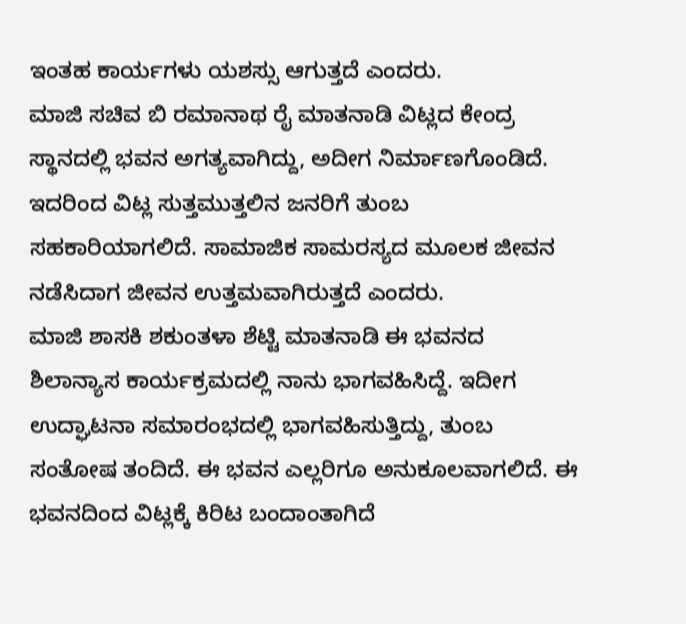ಇಂತಹ ಕಾರ್ಯಗಳು ಯಶಸ್ಸು ಆಗುತ್ತದೆ ಎಂದರು.
ಮಾಜಿ ಸಚಿವ ಬಿ ರಮಾನಾಥ ರೈ ಮಾತನಾಡಿ ವಿಟ್ಲದ ಕೇಂದ್ರ ಸ್ಥಾನದಲ್ಲಿ ಭವನ ಅಗತ್ಯವಾಗಿದ್ದು, ಅದೀಗ ನಿರ್ಮಾಣಗೊಂಡಿದೆ. ಇದರಿಂದ ವಿಟ್ಲ ಸುತ್ತಮುತ್ತಲಿನ ಜನರಿಗೆ ತುಂಬ ಸಹಕಾರಿಯಾಗಲಿದೆ. ಸಾಮಾಜಿಕ ಸಾಮರಸ್ಯದ ಮೂಲಕ ಜೀವನ ನಡೆಸಿದಾಗ ಜೀವನ ಉತ್ತಮವಾಗಿರುತ್ತದೆ ಎಂದರು.
ಮಾಜಿ ಶಾಸಕಿ ಶಕುಂತಳಾ ಶೆಟ್ಟಿ ಮಾತನಾಡಿ ಈ ಭವನದ ಶಿಲಾನ್ಯಾಸ ಕಾರ್ಯಕ್ರಮದಲ್ಲಿ ನಾನು ಭಾಗವಹಿಸಿದ್ದೆ. ಇದೀಗ ಉದ್ಘಾಟನಾ ಸಮಾರಂಭದಲ್ಲಿ ಭಾಗವಹಿಸುತ್ತಿದ್ದು, ತುಂಬ ಸಂತೋಷ ತಂದಿದೆ. ಈ ಭವನ ಎಲ್ಲರಿಗೂ ಅನುಕೂಲವಾಗಲಿದೆ. ಈ ಭವನದಿಂದ ವಿಟ್ಲಕ್ಕೆ ಕಿರಿಟ ಬಂದಾಂತಾಗಿದೆ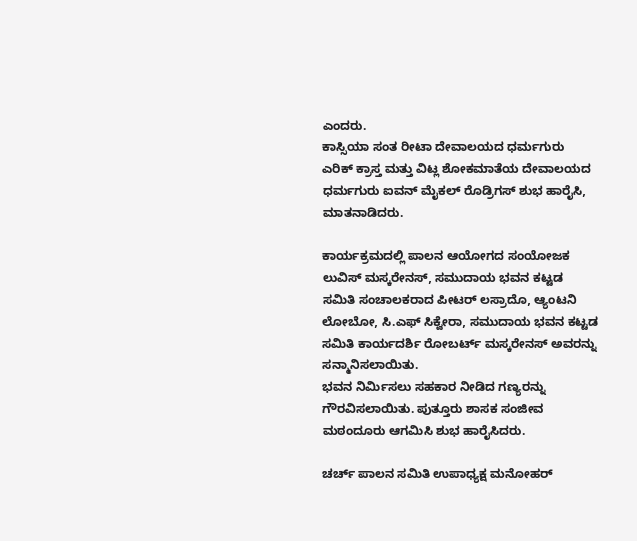ಎಂದರು.
ಕಾಸ್ಸಿಯಾ ಸಂತ ರೀಟಾ ದೇವಾಲಯದ ಧರ್ಮಗುರು ಎರಿಕ್ ಕ್ರಾಸ್ತ ಮತ್ತು ವಿಟ್ಲ ಶೋಕಮಾತೆಯ ದೇವಾಲಯದ ಧರ್ಮಗುರು ಐವನ್ ಮೈಕಲ್ ರೊಡ್ರಿಗಸ್ ಶುಭ ಹಾರೈಸಿ, ಮಾತನಾಡಿದರು.

ಕಾರ್ಯಕ್ರಮದಲ್ಲಿ ಪಾಲನ ಆಯೋಗದ ಸಂಯೋಜಕ ಲುವಿಸ್ ಮಸ್ಕರೇನಸ್, ಸಮುದಾಯ ಭವನ ಕಟ್ಟಡ ಸಮಿತಿ ಸಂಚಾಲಕರಾದ ಪೀಟರ್ ಲಸ್ರಾದೊ, ಆ್ಯಂಟನಿ ಲೋಬೋ, ಸಿ.ಎಫ್ ಸಿಕ್ವೇರಾ, ಸಮುದಾಯ ಭವನ ಕಟ್ಟಡ ಸಮಿತಿ ಕಾರ್ಯದರ್ಶಿ ರೋಬರ್ಟ್ ಮಸ್ಕರೇನಸ್ ಅವರನ್ನು ಸನ್ಮಾನಿಸಲಾಯಿತು.
ಭವನ ನಿರ್ಮಿಸಲು ಸಹಕಾರ ನೀಡಿದ ಗಣ್ಯರನ್ನು ಗೌರವಿಸಲಾಯಿತು. ಪುತ್ತೂರು ಶಾಸಕ ಸಂಜೀವ ಮಠಂದೂರು ಆಗಮಿಸಿ ಶುಭ ಹಾರೈಸಿದರು.

ಚರ್ಚ್ ಪಾಲನ ಸಮಿತಿ ಉಪಾಧ್ಯಕ್ಷ ಮನೋಹರ್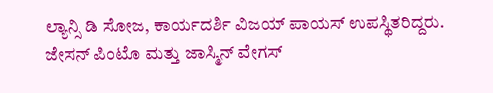ಲ್ಯಾನ್ಸಿ ಡಿ ಸೋಜ, ಕಾರ್ಯದರ್ಶಿ ವಿಜಯ್ ಪಾಯಸ್ ಉಪಸ್ಥಿತರಿದ್ದರು.
ಜೇಸನ್ ಪಿಂಟೊ ಮತ್ತು ಜಾಸ್ಮಿನ್ ವೇಗಸ್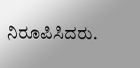ನಿರೂಪಿಸಿದರು.